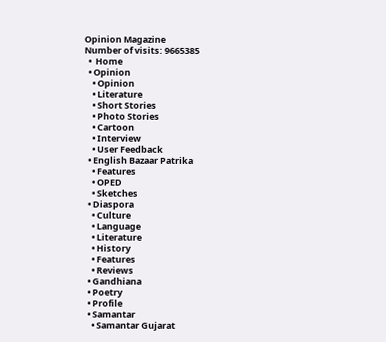Opinion Magazine
Number of visits: 9665385
  •  Home
  • Opinion
    • Opinion
    • Literature
    • Short Stories
    • Photo Stories
    • Cartoon
    • Interview
    • User Feedback
  • English Bazaar Patrika
    • Features
    • OPED
    • Sketches
  • Diaspora
    • Culture
    • Language
    • Literature
    • History
    • Features
    • Reviews
  • Gandhiana
  • Poetry
  • Profile
  • Samantar
    • Samantar Gujarat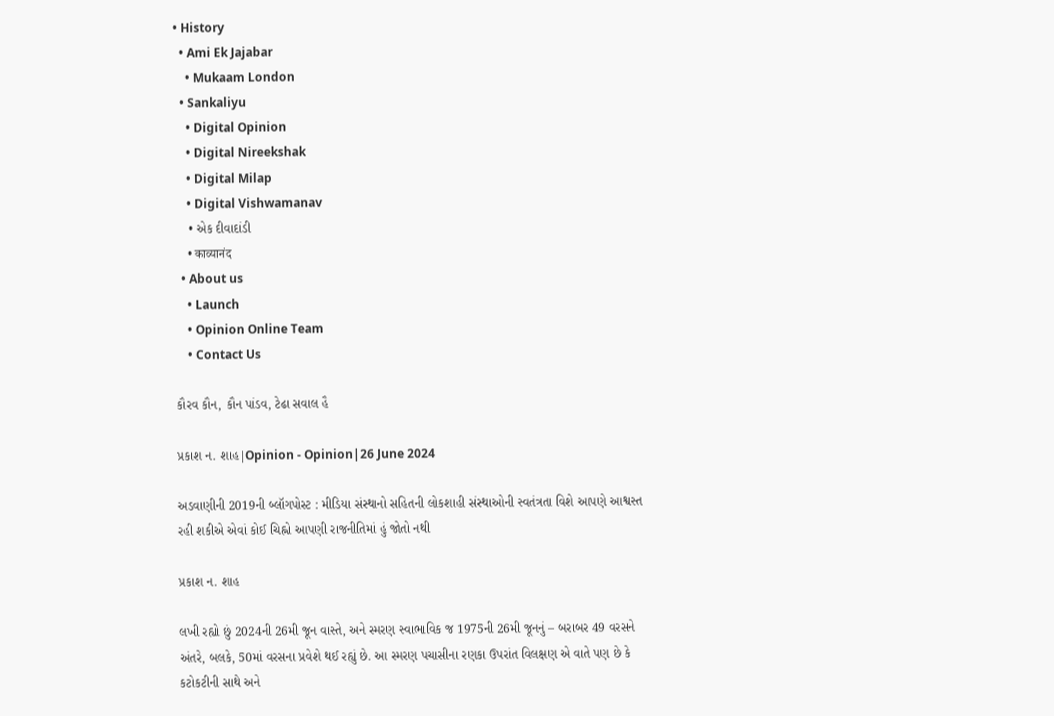• History
  • Ami Ek Jajabar
    • Mukaam London
  • Sankaliyu
    • Digital Opinion
    • Digital Nireekshak
    • Digital Milap
    • Digital Vishwamanav
    • એક દીવાદાંડી
    • काव्यानंद
  • About us
    • Launch
    • Opinion Online Team
    • Contact Us

કૌરવ કૌન, કૌન પાંડવ, ટેઢા સવાલ હૈ

પ્રકાશ ન. શાહ|Opinion - Opinion|26 June 2024

અડવાણીની 2019ની બ્લૉગપોસ્ટ : મીડિયા સંસ્થાનો સહિતની લોકશાહી સંસ્થાઓની સ્વતંત્રતા વિશે આપણે આશ્વસ્ત રહી શકીએ એવાં કોઈ ચિહ્નો આપણી રાજનીતિમાં હું જોતો નથી

પ્રકાશ ન. શાહ

લખી રહ્યો છું 2024ની 26મી જૂન વાસ્તે, અને સ્મરણ સ્વાભાવિક જ 1975ની 26મી જૂનનું – બરાબર 49 વરસને અંતરે, બલકે, 50માં વરસના પ્રવેશે થઈ રહ્યું છે. આ સ્મરણ પચાસીના રણકા ઉપરાંત વિલક્ષણ એ વાતે પણ છે કે કટોકટીની સાથે અને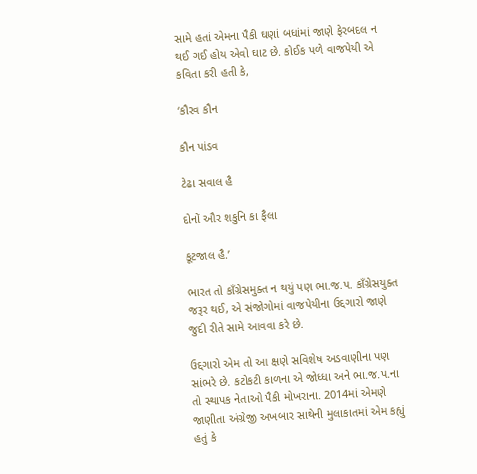સામે હતાં એમના પૈકી ઘણાં બધાંમાં જાણે ફેરબદલ ન થઈ ગઈ હોય એવો ઘાટ છે. કોઈક પળે વાજપેયી એ કવિતા કરી હતી કે,

‘કૌરવ કૌન

કૌન પાંડવ

ટેઢા સવાલ હૈ

દોનોં ઔર શકુનિ કા ફૈલા

કૂટજાલ હૈ.’

ભારત તો કાઁગ્રેસમુક્ત ન થયું પણ ભા.જ.પ. કાઁગ્રેસયુક્ત જરૂર થઈ, એ સંજોગોમાં વાજપેયીના ઉદ્દગારો જાણે જુદી રીતે સામે આવવા કરે છે.

ઉદ્દગારો એમ તો આ ક્ષણે સવિશેષ અડવાણીના પણ સાંભરે છે. કટોકટી કાળના એ જોધ્ધા અને ભા.જ.પ.ના તો સ્થાપક નેતાઓ પૈકી મોખરાના. 2014માં એમણે જાણીતા અંગ્રેજી અખબાર સાથેની મુલાકાતમાં એમ કહ્યું હતું કે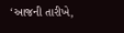‘આજની તારીખે,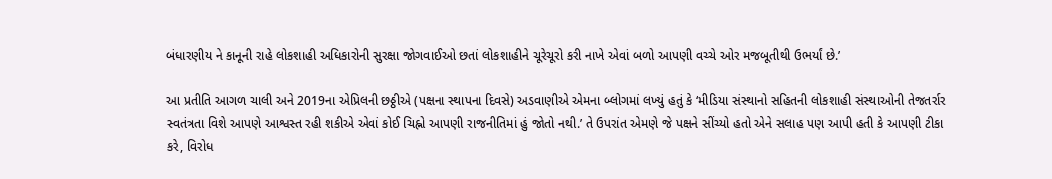બંધારણીય ને કાનૂની રાહે લોકશાહી અધિકારોની સુરક્ષા જોગવાઈઓ છતાં લોકશાહીને ચૂરેચૂરો કરી નાખે એવાં બળો આપણી વચ્ચે ઓર મજબૂતીથી ઉભર્યાં છે.’

આ પ્રતીતિ આગળ ચાલી અને 2019ના એપ્રિલની છઠ્ઠીએ (પક્ષના સ્થાપના દિવસે) અડવાણીએ એમના બ્લોગમાં લખ્યું હતું કે ‘મીડિયા સંસ્થાનો સહિતની લોકશાહી સંસ્થાઓની તેજતર્રાર સ્વતંત્રતા વિશે આપણે આશ્વસ્ત રહી શકીએ એવાં કોઈ ચિહ્નો આપણી રાજનીતિમાં હું જોતો નથી.’ તે ઉપરાંત એમણે જે પક્ષને સીંચ્યો હતો એને સલાહ પણ આપી હતી કે આપણી ટીકા કરે, વિરોધ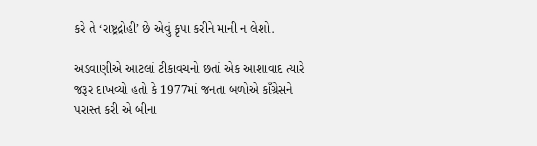કરે તે ‘રાષ્ટ્રદ્રોહી’ છે એવું કૃપા કરીને માની ન લેશો.

અડવાણીએ આટલાં ટીકાવચનો છતાં એક આશાવાદ ત્યારે જરૂર દાખવ્યો હતો કે 1977માં જનતા બળોએ કાઁગ્રેસને પરાસ્ત કરી એ બીના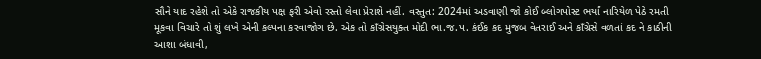સૌને યાદ રહેશે તો એકે રાજકીય પક્ષ ફરી એવો રસ્તો લેવા પ્રેરાશે નહીં. વસ્તુત: 2024માં અડવાણી જો કોઈ બ્લોગપોસ્ટ ભર્યાં નારિયેળ પેઠે રમતી મૂકવા વિચારે તો શું લખે એની કલ્પના કરવાજોગ છે. એક તો કાઁગ્રેસયુક્ત મોદી ભા.જ.પ. કંઈક કદ મુજબ વેતરાઈ અને કાઁગ્રેસે વળતાં કદ ને કાઠીની આશા બંધાવી,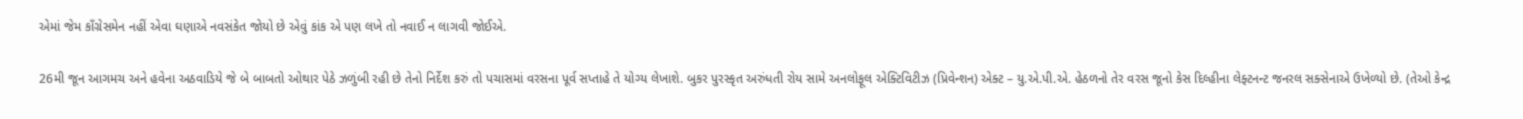એમાં જેમ કાઁગ્રેસમેન નહીં એવા ઘણાએ નવસંકેત જોયો છે એવું કાંક એ પણ લખે તો નવાઈ ન લાગવી જોઈએ.

26મી જૂન આગમચ અને હવેના અઠવાડિયે જે બે બાબતો ઓથાર પેઠે ઝળુંબી રહી છે તેનો નિર્દેશ કરું તો પચાસમાં વરસના પૂર્વ સપ્તાહે તે યોગ્ય લેખાશે. બુકર પુરસ્કૃત અરુંધતી રોય સામે અનલોફૂલ એક્ટિવિટીઝ (પ્રિવેન્શન) એક્ટ – યુ.એ.પી.એ. હેઠળનો તેર વરસ જૂનો કેસ દિલ્હીના લેફ્ટનન્ટ જનરલ સક્સેનાએ ઉખેળ્યો છે. (તેઓ કેન્દ્ર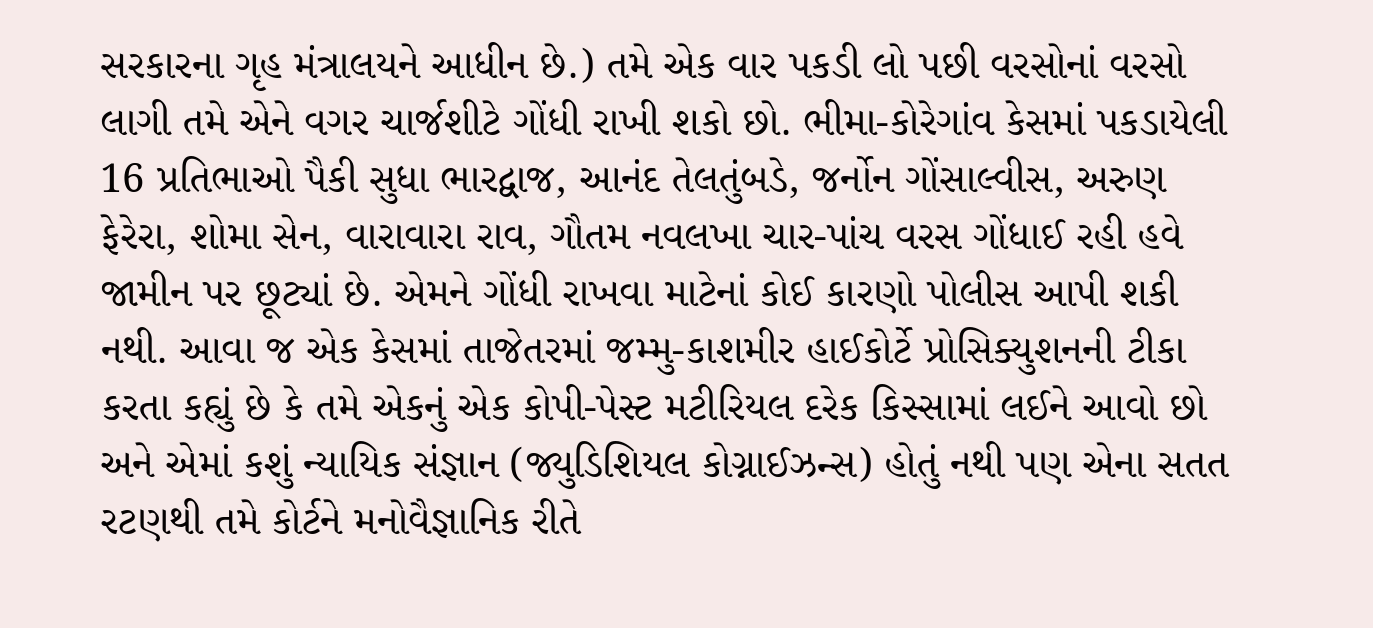સરકારના ગૃહ મંત્રાલયને આધીન છે.) તમે એક વાર પકડી લો પછી વરસોનાં વરસો લાગી તમે એને વગર ચાર્જશીટે ગોંધી રાખી શકો છો. ભીમા-કોરેગાંવ કેસમાં પકડાયેલી 16 પ્રતિભાઓ પૈકી સુધા ભારદ્વાજ, આનંદ તેલતુંબડે, જર્નોન ગોંસાલ્વીસ, અરુણ ફેરેરા, શોમા સેન, વારાવારા રાવ, ગૌતમ નવલખા ચાર-પાંચ વરસ ગોંધાઈ રહી હવે જામીન પર છૂટ્યાં છે. એમને ગોંધી રાખવા માટેનાં કોઈ કારણો પોલીસ આપી શકી નથી. આવા જ એક કેસમાં તાજેતરમાં જમ્મુ-કાશમીર હાઈકોર્ટે પ્રોસિક્યુશનની ટીકા કરતા કહ્યું છે કે તમે એકનું એક કોપી-પેસ્ટ મટીરિયલ દરેક કિસ્સામાં લઈને આવો છો અને એમાં કશું ન્યાયિક સંજ્ઞાન (જ્યુડિશિયલ કોગ્નાઈઝન્સ) હોતું નથી પણ એના સતત રટણથી તમે કોર્ટને મનોવૈજ્ઞાનિક રીતે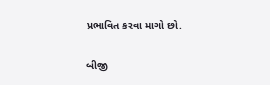પ્રભાવિત કરવા માગો છો.

બીજી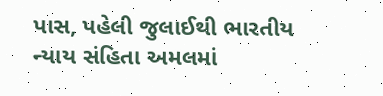પાસ, પહેલી જુલાઈથી ભારતીય ન્યાય સંહિતા અમલમાં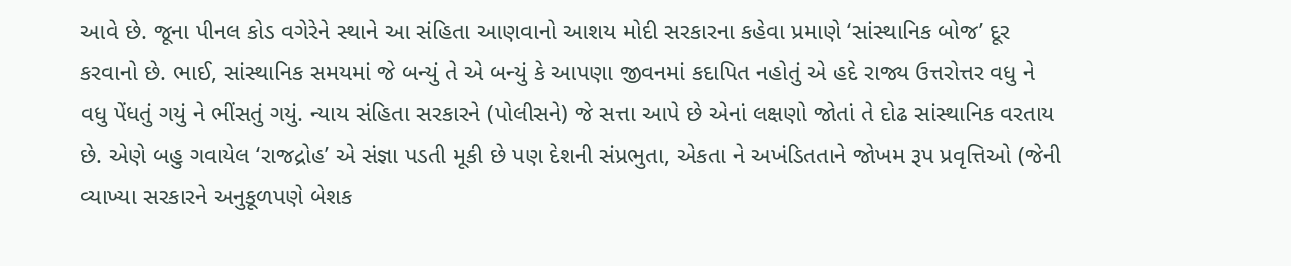આવે છે. જૂના પીનલ કોડ વગેરેને સ્થાને આ સંહિતા આણવાનો આશય મોદી સરકારના કહેવા પ્રમાણે ‘સાંસ્થાનિક બોજ’ દૂર કરવાનો છે. ભાઈ, સાંસ્થાનિક સમયમાં જે બન્યું તે એ બન્યું કે આપણા જીવનમાં કદાપિત નહોતું એ હદે રાજ્ય ઉત્તરોત્તર વધુ ને વધુ પેંધતું ગયું ને ભીંસતું ગયું. ન્યાય સંહિતા સરકારને (પોલીસને) જે સત્તા આપે છે એનાં લક્ષણો જોતાં તે દોઢ સાંસ્થાનિક વરતાય છે. એણે બહુ ગવાયેલ ‘રાજદ્રોહ’ એ સંજ્ઞા પડતી મૂકી છે પણ દેશની સંપ્રભુતા, એકતા ને અખંડિતતાને જોખમ રૂપ પ્રવૃત્તિઓ (જેની વ્યાખ્યા સરકારને અનુકૂળપણે બેશક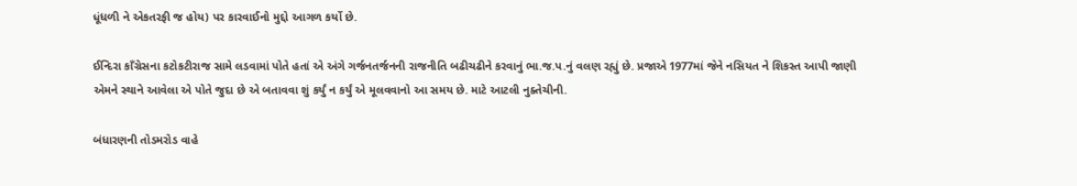ધૂંધળી ને એકતરફી જ હોય) પર કારવાઈનો મુદ્દો આગળ કર્યો છે.

ઈન્દિરા કાઁગ્રેસના કટોકટીરાજ સામે લડવામાં પોતે હતાં એ અંગે ગર્જનતર્જનની રાજનીતિ બઢીચઢીને કરવાનું ભા.જ.પ.નું વલણ રહ્યું છે. પ્રજાએ 1977માં જેને નસિયત ને શિકસ્ત આપી જાણી એમને સ્થાને આવેલા એ પોતે જુદા છે એ બતાવવા શું કર્યું ન કર્યું એ મૂલવવાનો આ સમય છે. માટે આટલી નુક્તેચીની.

બંધારણની તોડમરોડ વાહે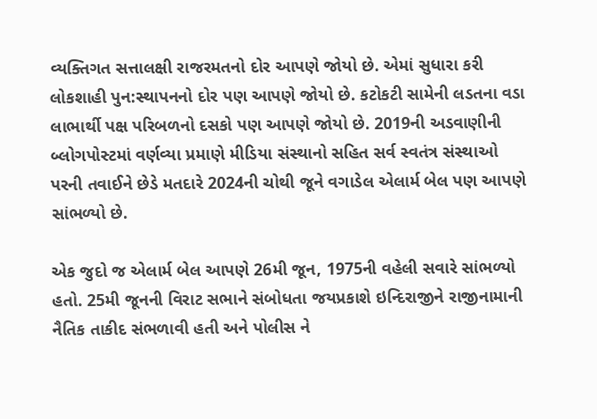વ્યક્તિગત સત્તાલક્ષી રાજરમતનો દોર આપણે જોયો છે. એમાં સુધારા કરી લોકશાહી પુન:સ્થાપનનો દોર પણ આપણે જોયો છે. કટોકટી સામેની લડતના વડા લાભાર્થી પક્ષ પરિબળનો દસકો પણ આપણે જોયો છે. 2019ની અડવાણીની બ્લોગપોસ્ટમાં વર્ણવ્યા પ્રમાણે મીડિયા સંસ્થાનો સહિત સર્વ સ્વતંત્ર સંસ્થાઓ પરની તવાઈને છેડે મતદારે 2024ની ચોથી જૂને વગાડેલ એલાર્મ બેલ પણ આપણે સાંભળ્યો છે.

એક જુદો જ એલાર્મ બેલ આપણે 26મી જૂન, 1975ની વહેલી સવારે સાંભળ્યો હતો. 25મી જૂનની વિરાટ સભાને સંબોધતા જયપ્રકાશે ઇન્દિરાજીને રાજીનામાની નૈતિક તાકીદ સંભળાવી હતી અને પોલીસ ને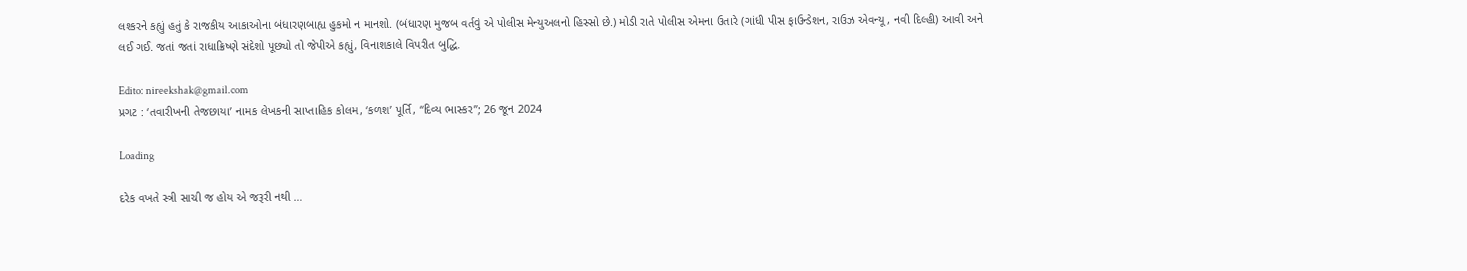લશ્કરને કહ્યું હતું કે રાજકીય આકાઓના બંધારણબાહ્ય હુકમો ન માનશો. (બંધારણ મુજબ વર્તવું એ પોલીસ મેન્યુઅલનો હિસ્સો છે.) મોડી રાતે પોલીસ એમના ઉતારે (ગાંધી પીસ ફાઉન્ડેશન, રાઉઝ એવન્યૂ, નવી દિલ્હી) આવી અને લઈ ગઈ. જતાં જતાં રાધાક્રિષ્ણે સંદેશો પૂછ્યો તો જેપીએ કહ્યું, વિનાશકાલે વિપરીત બુદ્ધિ.

Edito: nireekshak@gmail.com
પ્રગટ : ‘તવારીખની તેજછાયા’ નામક લેખકની સાપ્તાહિક કોલમ, ‘કળશ’ પૂર્તિ, “દિવ્ય ભાસ્કર”; 26 જૂન 2024

Loading

દરેક વખતે સ્ત્રી સાચી જ હોય એ જરૂરી નથી …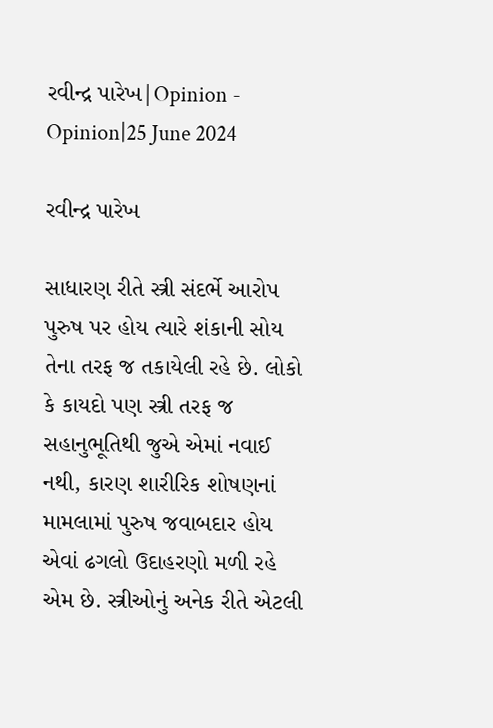રવીન્દ્ર પારેખ|Opinion - Opinion|25 June 2024

રવીન્દ્ર પારેખ

સાધારણ રીતે સ્ત્રી સંદર્ભે આરોપ પુરુષ પર હોય ત્યારે શંકાની સોય તેના તરફ જ તકાયેલી રહે છે. લોકો કે કાયદો પણ સ્ત્રી તરફ જ સહાનુભૂતિથી જુએ એમાં નવાઈ નથી, કારણ શારીરિક શોષણનાં મામલામાં પુરુષ જવાબદાર હોય એવાં ઢગલો ઉદાહરણો મળી રહે એમ છે. સ્ત્રીઓનું અનેક રીતે એટલી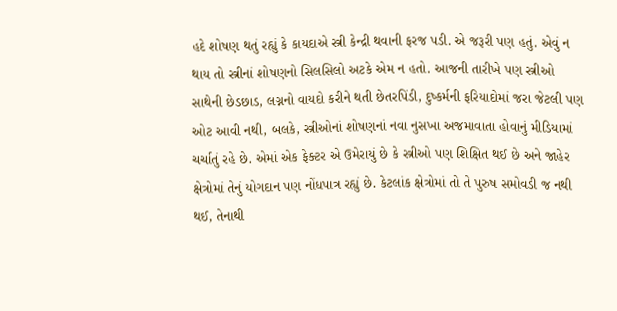હદે શોષણ થતું રહ્યું કે કાયદાએ સ્ત્રી કેન્દ્રી થવાની ફરજ પડી. એ જરૂરી પણ હતું. એવું ન થાય તો સ્ત્રીનાં શોષણનો સિલસિલો અટકે એમ ન હતો. આજની તારીખે પણ સ્ત્રીઓ સાથેની છેડછાડ, લગ્નનો વાયદો કરીને થતી છેતરપિંડી, દુષ્કર્મની ફરિયાદોમાં જરા જેટલી પણ ઓટ આવી નથી, બલકે, સ્ત્રીઓનાં શોષણનાં નવા નુસખા અજમાવાતા હોવાનું મીડિયામાં ચર્ચાતું રહે છે. એમાં એક ફેક્ટર એ ઉમેરાયું છે કે સ્ત્રીઓ પણ શિક્ષિત થઈ છે અને જાહેર ક્ષેત્રોમાં તેનું યોગદાન પણ નોંધપાત્ર રહ્યું છે. કેટલાંક ક્ષેત્રોમાં તો તે પુરુષ સમોવડી જ નથી થઈ, તેનાથી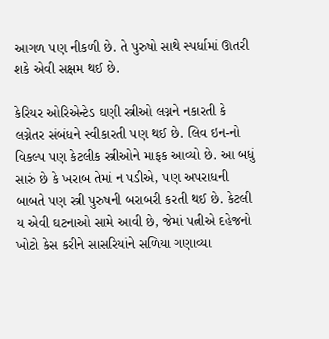આગળ પણ નીકળી છે. તે પુરુષો સાથે સ્પર્ધામાં ઊતરી શકે એવી સક્ષમ થઈ છે.

કેરિયર ઓરિએન્ટેડ ઘણી સ્ત્રીઓ લગ્નને નકારતી કે લગ્નેતર સંબંધને સ્વીકારતી પણ થઈ છે. લિવ ઇન-નો વિકલ્પ પણ કેટલીક સ્ત્રીઓને માફક આવ્યો છે. આ બધું સારું છે કે ખરાબ તેમાં ન પડીએ, પણ અપરાધની બાબતે પણ સ્ત્રી પુરુષની બરાબરી કરતી થઈ છે. કેટલી ય એવી ઘટનાઓ સામે આવી છે, જેમાં પત્નીએ દહેજનો ખોટો કેસ કરીને સાસરિયાંને સળિયા ગણાવ્યા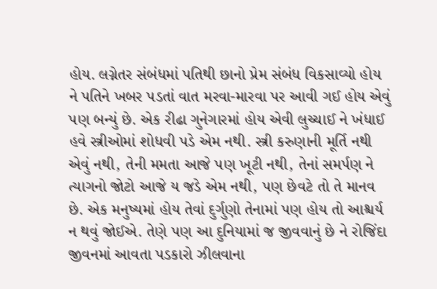હોય. લગ્નેતર સંબંધમાં પતિથી છાનો પ્રેમ સંબંધ વિકસાવ્યો હોય ને પતિને ખબર પડતાં વાત મરવા-મારવા પર આવી ગઈ હોય એવું પણ બન્યું છે. એક રીઢા ગુનેગારમાં હોય એવી લુચ્ચાઈ ને ખંધાઈ હવે સ્ત્રીઓમાં શોધવી પડે એમ નથી. સ્ત્રી કરુણાની મૂર્તિ નથી એવું નથી, તેની મમતા આજે પણ ખૂટી નથી, તેનાં સમર્પણ ને ત્યાગનો જોટો આજે ય જડે એમ નથી, પણ છેવટે તો તે માનવ છે. એક મનુષ્યમાં હોય તેવાં દુર્ગુણો તેનામાં પણ હોય તો આશ્ચર્ય ન થવું જોઈએ. તેણે પણ આ દુનિયામાં જ જીવવાનું છે ને રોજિંદા જીવનમાં આવતા પડકારો ઝીલવાના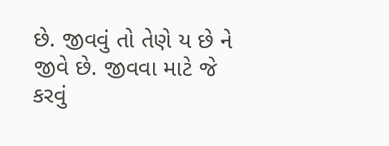છે. જીવવું તો તેણે ય છે ને જીવે છે. જીવવા માટે જે કરવું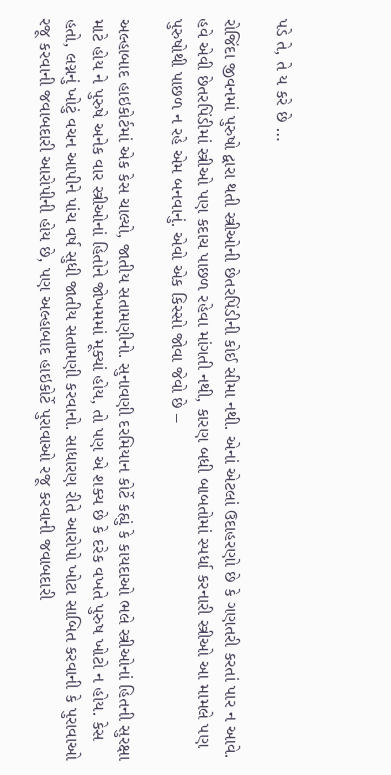પડે તે, તે ય કરે છે …

રોજિંદા જીવનમાં પુરુષો દ્વારા થતી સ્ત્રીઓની છેતરપિંડીની કોઈ સીમા નથી. એનાં એટલાં ઉદાહરણો છે કે ગણતરી કરતાં પાર ન આવે. હવે એવી છેતરપિંડીમાં સ્ત્રીઓ પણ કદાચ પાછળ રહેવા માંગતી નથી, કારણ બધી બાબતોમાં સ્પર્ધા કરનારી સ્ત્રીઓ આ મામલે પણ પુરુષોથી પાછળ ન રહે એમ બનવાનું. એવો એક કિસ્સો જોવા જેવો છે –

અલ્હાબાદ હાઇકોર્ટમાં એક કેસ ચાલ્યો, જાતીય સતામણીનો. સુનાવણી દરમિયાન કોર્ટે કહ્યું કે કાયદાઓ ભલે સ્ત્રીઓનાં હિતની સુરક્ષા માટે હોય ને પુરુષે અનેક વાર સ્ત્રીઓનાં હિતોને જોખમમાં મૂક્યાં હોય, તો પણ એ શક્ય છે કે દરેક વખતે પુરુષ ખોટો ન હોય. કેસ હતો, લગ્નનું ખોટું વચન આપીને પાંચ વર્ષ સુધી જાતીય સતામણી કરવાનો. સાધારણ રીતે આરોપો ખોટા સાબિત કરવાની કે પુરાવાઓ રજૂ કરવાની જવાબદારી આરોપીની હોય છે, પણ અલ્હાબાદ હાઇકોર્ટે પુરાવાઓ રજૂ કરવાની જવાબદારી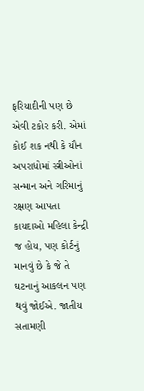ફરિયાદીની પણ છે એવી ટકોર કરી. એમાં કોઈ શક નથી કે યૌન અપરાધોમાં સ્ત્રીઓનાં સન્માન અને ગરિમાનું રક્ષણ આપતા કાયદાઓ મહિલા કેન્દ્રી જ હોય, પણ કોર્ટનું માનવું છે કે જે તે ઘટનાનું આકલન પણ થવું જોઈએ. જાતીય સતામણી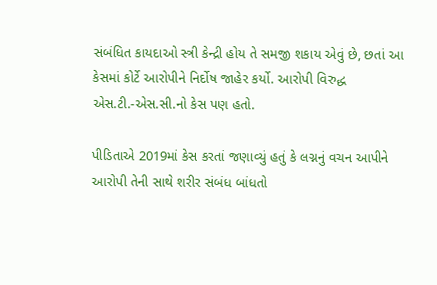સંબંધિત કાયદાઓ સ્ત્રી કેન્દ્રી હોય તે સમજી શકાય એવું છે, છતાં આ કેસમાં કોર્ટે આરોપીને નિર્દોષ જાહેર કર્યો. આરોપી વિરુદ્ધ એસ.ટી.-એસ.સી.નો કેસ પણ હતો.

પીડિતાએ 2019માં કેસ કરતાં જણાવ્યું હતું કે લગ્નનું વચન આપીને આરોપી તેની સાથે શરીર સંબંધ બાંધતો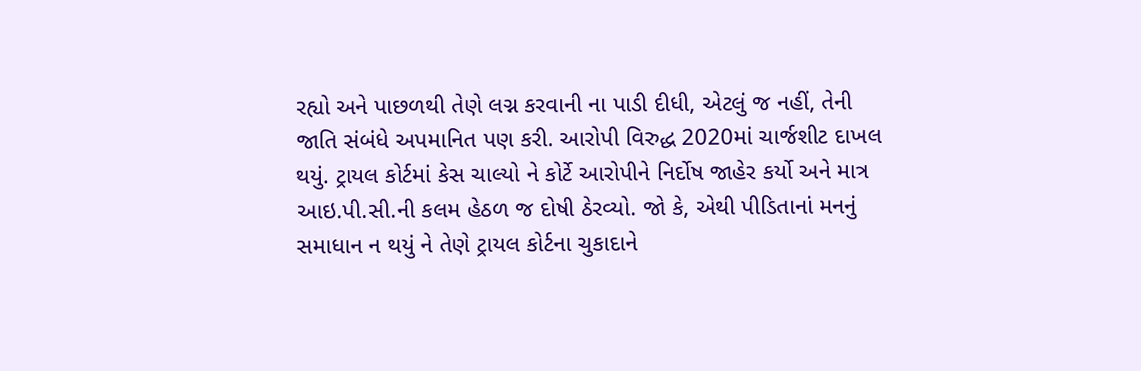રહ્યો અને પાછળથી તેણે લગ્ન કરવાની ના પાડી દીધી, એટલું જ નહીં, તેની જાતિ સંબંધે અપમાનિત પણ કરી. આરોપી વિરુદ્ધ 2020માં ચાર્જશીટ દાખલ થયું. ટ્રાયલ કોર્ટમાં કેસ ચાલ્યો ને કોર્ટે આરોપીને નિર્દોષ જાહેર કર્યો અને માત્ર આઇ.પી.સી.ની કલમ હેઠળ જ દોષી ઠેરવ્યો. જો કે, એથી પીડિતાનાં મનનું સમાધાન ન થયું ને તેણે ટ્રાયલ કોર્ટના ચુકાદાને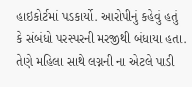હાઇકોર્ટમાં પડકાર્યો. આરોપીનું કહેવું હતું કે સંબંધો પરસ્પરની મરજીથી બંધાયા હતા. તેણે મહિલા સાથે લગ્નની ના એટલે પાડી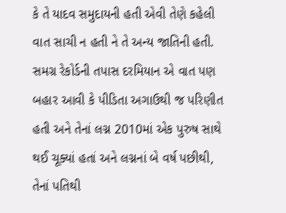કે તે યાદવ સમુદાયની હતી એવી તેણે કહેલી વાત સાચી ન હતી ને તે અન્ય જાતિની હતી. સમગ્ર રેકોર્ડની તપાસ દરમિયાન એ વાત પણ બહાર આવી કે પીડિતા અગાઉથી જ પરિણીત હતી અને તેનાં લગ્ન 2010માં એક પુરુષ સાથે થઈ ચૂક્યાં હતાં અને લગ્નનાં બે વર્ષ પછીથી, તેનાં પતિથી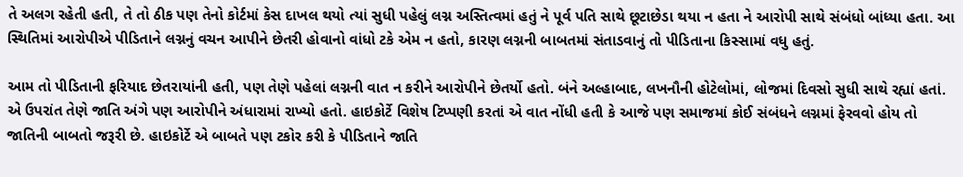તે અલગ રહેતી હતી, તે તો ઠીક પણ તેનો કોર્ટમાં કેસ દાખલ થયો ત્યાં સુધી પહેલું લગ્ન અસ્તિત્વમાં હતું ને પૂર્વ પતિ સાથે છૂટાછેડા થયા ન હતા ને આરોપી સાથે સંબંધો બાંધ્યા હતા. આ સ્થિતિમાં આરોપીએ પીડિતાને લગ્નનું વચન આપીને છેતરી હોવાનો વાંધો ટકે એમ ન હતો, કારણ લગ્નની બાબતમાં સંતાડવાનું તો પીડિતાના કિસ્સામાં વધુ હતું.

આમ તો પીડિતાની ફરિયાદ છેતરાયાંની હતી, પણ તેણે પહેલાં લગ્નની વાત ન કરીને આરોપીને છેતર્યો હતો. બંને અલ્હાબાદ, લખનૌની હોટેલોમાં, લોજમાં દિવસો સુધી સાથે રહ્યાં હતાં. એ ઉપરાંત તેણે જાતિ અંગે પણ આરોપીને અંધારામાં રાખ્યો હતો. હાઇકોર્ટે વિશેષ ટિપ્પણી કરતાં એ વાત નોંધી હતી કે આજે પણ સમાજમાં કોઈ સંબંધને લગ્નમાં ફેરવવો હોય તો જાતિની બાબતો જરૂરી છે. હાઇકોર્ટે એ બાબતે પણ ટકોર કરી કે પીડિતાને જાતિ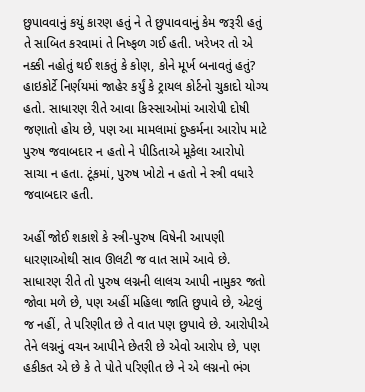છુપાવવાનું કયું કારણ હતું ને તે છુપાવવાનું કેમ જરૂરી હતું તે સાબિત કરવામાં તે નિષ્ફળ ગઈ હતી. ખરેખર તો એ નક્કી નહોતું થઈ શકતું કે કોણ, કોને મૂર્ખ બનાવતું હતું? હાઇકોર્ટે નિર્ણયમાં જાહેર કર્યું કે ટ્રાયલ કોર્ટનો ચુકાદો યોગ્ય હતો. સાધારણ રીતે આવા કિસ્સાઓમાં આરોપી દોષી જણાતો હોય છે, પણ આ મામલામાં દુષ્કર્મના આરોપ માટે પુરુષ જવાબદાર ન હતો ને પીડિતાએ મૂકેલા આરોપો સાચા ન હતા. ટૂંકમાં, પુરુષ ખોટો ન હતો ને સ્ત્રી વધારે જવાબદાર હતી.

અહીં જોઈ શકાશે કે સ્ત્રી-પુરુષ વિષેની આપણી ધારણાઓથી સાવ ઊલટી જ વાત સામે આવે છે. સાધારણ રીતે તો પુરુષ લગ્નની લાલચ આપી નામુકર જતો જોવા મળે છે, પણ અહીં મહિલા જાતિ છુપાવે છે, એટલું જ નહીં, તે પરિણીત છે તે વાત પણ છુપાવે છે. આરોપીએ તેને લગ્નનું વચન આપીને છેતરી છે એવો આરોપ છે, પણ હકીકત એ છે કે તે પોતે પરિણીત છે ને એ લગ્નનો ભંગ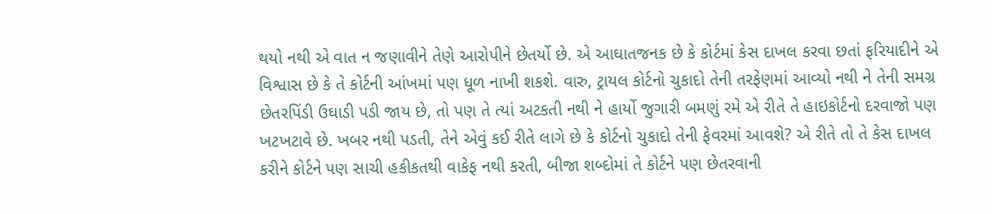થયો નથી એ વાત ન જણાવીને તેણે આરોપીને છેતર્યો છે. એ આઘાતજનક છે કે કોર્ટમાં કેસ દાખલ કરવા છતાં ફરિયાદીને એ વિશ્વાસ છે કે તે કોર્ટની આંખમાં પણ ધૂળ નાખી શકશે. વારુ, ટ્રાયલ કોર્ટનો ચુકાદો તેની તરફેણમાં આવ્યો નથી ને તેની સમગ્ર છેતરપિંડી ઉઘાડી પડી જાય છે, તો પણ તે ત્યાં અટકતી નથી ને હાર્યો જુગારી બમણું રમે એ રીતે તે હાઇકોર્ટનો દરવાજો પણ ખટખટાવે છે. ખબર નથી પડતી, તેને એવું કઈ રીતે લાગે છે કે કોર્ટનો ચુકાદો તેની ફેવરમાં આવશે? એ રીતે તો તે કેસ દાખલ કરીને કોર્ટને પણ સાચી હકીકતથી વાકેફ નથી કરતી, બીજા શબ્દોમાં તે કોર્ટને પણ છેતરવાની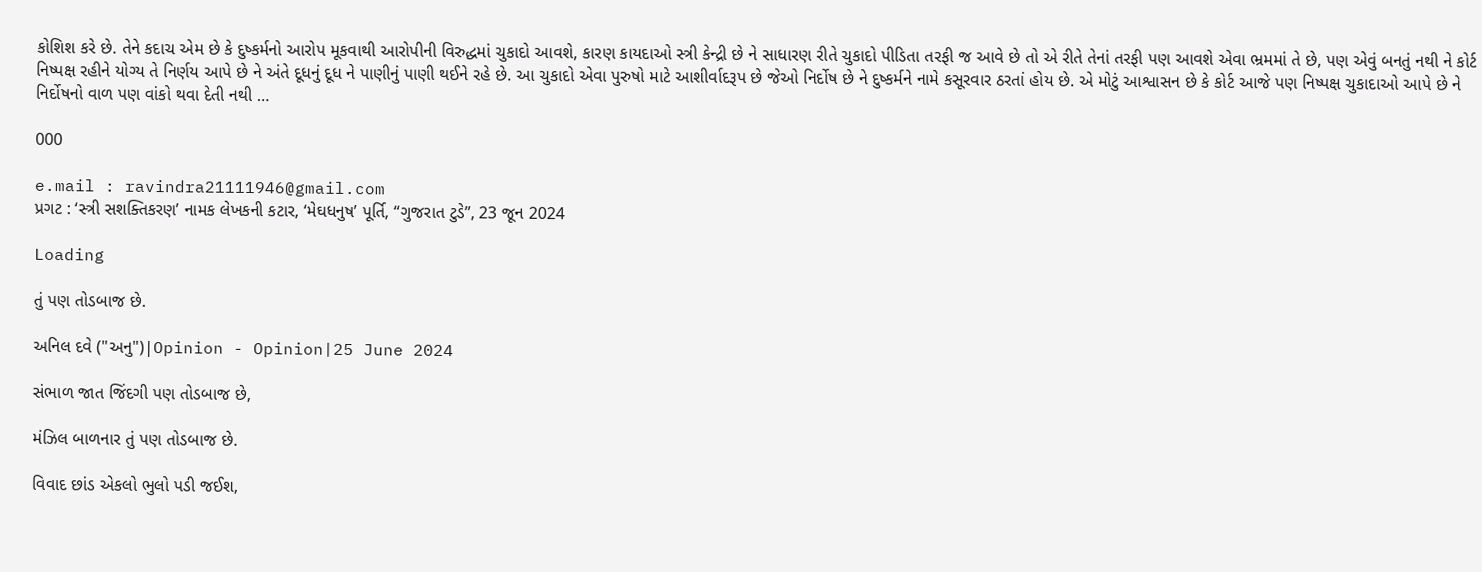કોશિશ કરે છે. તેને કદાચ એમ છે કે દુષ્કર્મનો આરોપ મૂકવાથી આરોપીની વિરુદ્ધમાં ચુકાદો આવશે, કારણ કાયદાઓ સ્ત્રી કેન્દ્રી છે ને સાધારણ રીતે ચુકાદો પીડિતા તરફી જ આવે છે તો એ રીતે તેનાં તરફી પણ આવશે એવા ભ્રમમાં તે છે, પણ એવું બનતું નથી ને કોર્ટ નિષ્પક્ષ રહીને યોગ્ય તે નિર્ણય આપે છે ને અંતે દૂધનું દૂધ ને પાણીનું પાણી થઈને રહે છે. આ ચુકાદો એવા પુરુષો માટે આશીર્વાદરૂપ છે જેઓ નિર્દોષ છે ને દુષ્કર્મને નામે કસૂરવાર ઠરતાં હોય છે. એ મોટું આશ્વાસન છે કે કોર્ટ આજે પણ નિષ્પક્ષ ચુકાદાઓ આપે છે ને નિર્દોષનો વાળ પણ વાંકો થવા દેતી નથી …

000

e.mail : ravindra21111946@gmail.com
પ્રગટ : ‘સ્ત્રી સશક્તિકરણ’ નામક લેખકની કટાર, ‘મેઘધનુષ’ પૂર્તિ, “ગુજરાત ટુડે”, 23 જૂન 2024

Loading

તું પણ તોડબાજ છે.

અનિલ દવે ("અનુ")|Opinion - Opinion|25 June 2024

સંભાળ જાત જિંદગી પણ તોડબાજ છે,

મંઝિલ બાળનાર તું પણ તોડબાજ છે.

વિવાદ છાંડ એકલો ભુલો પડી જઈશ,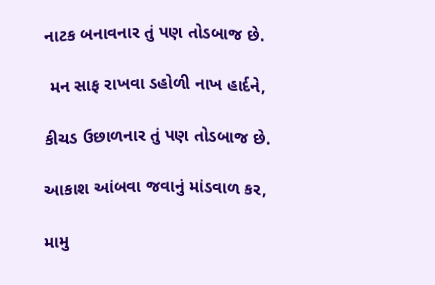નાટક બનાવનાર તું પણ તોડબાજ છે.

 મન સાફ રાખવા ડહોળી નાખ હાર્દને,

કીચડ ઉછાળનાર તું પણ તોડબાજ છે.

આકાશ આંબવા જવાનું માંડવાળ કર,

મામુ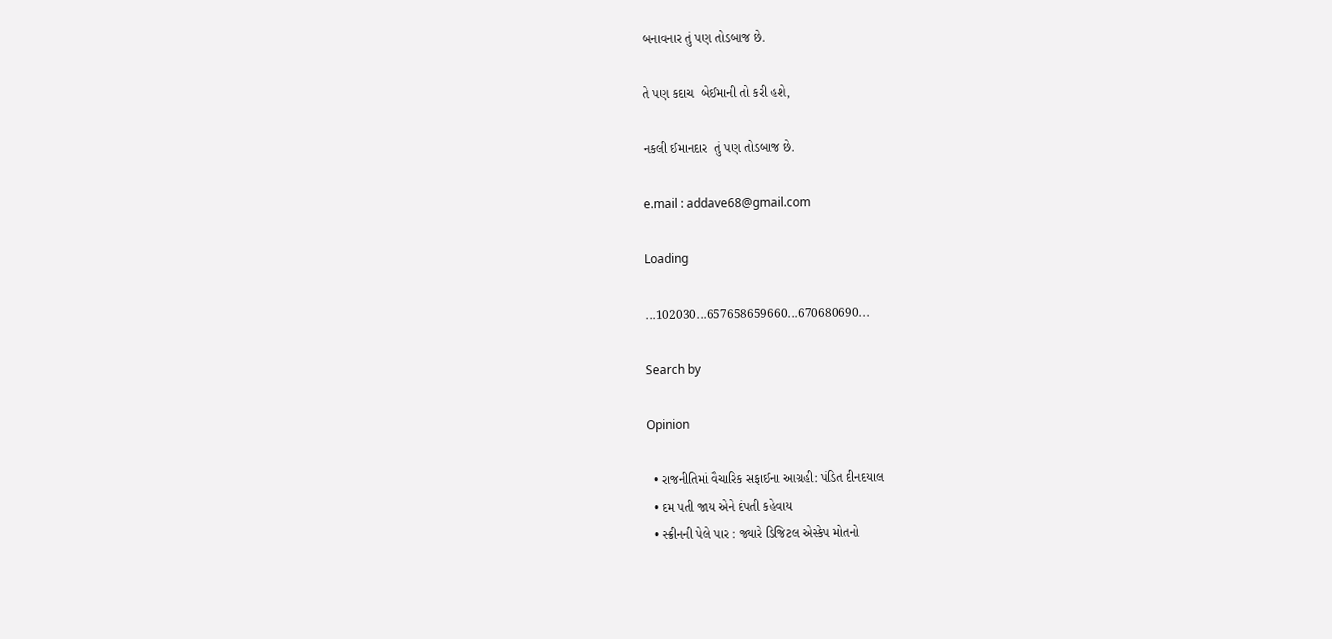બનાવનાર તું પણ તોડબાજ છે.

તે પણ કદાચ  બેઈમાની તો કરી હશે,

નકલી ઈમાનદાર  તું પણ તોડબાજ છે.

e.mail : addave68@gmail.com

Loading

...102030...657658659660...670680690...

Search by

Opinion

  • રાજનીતિમાં વૈચારિક સફાઈના આગ્રહી: પંડિત દીનદયાલ
  • દમ પતી જાય એને દંપતી કહેવાય
  • સ્ક્રીનની પેલે પાર : જ્યારે ડિજિટલ એસ્કેપ મોતનો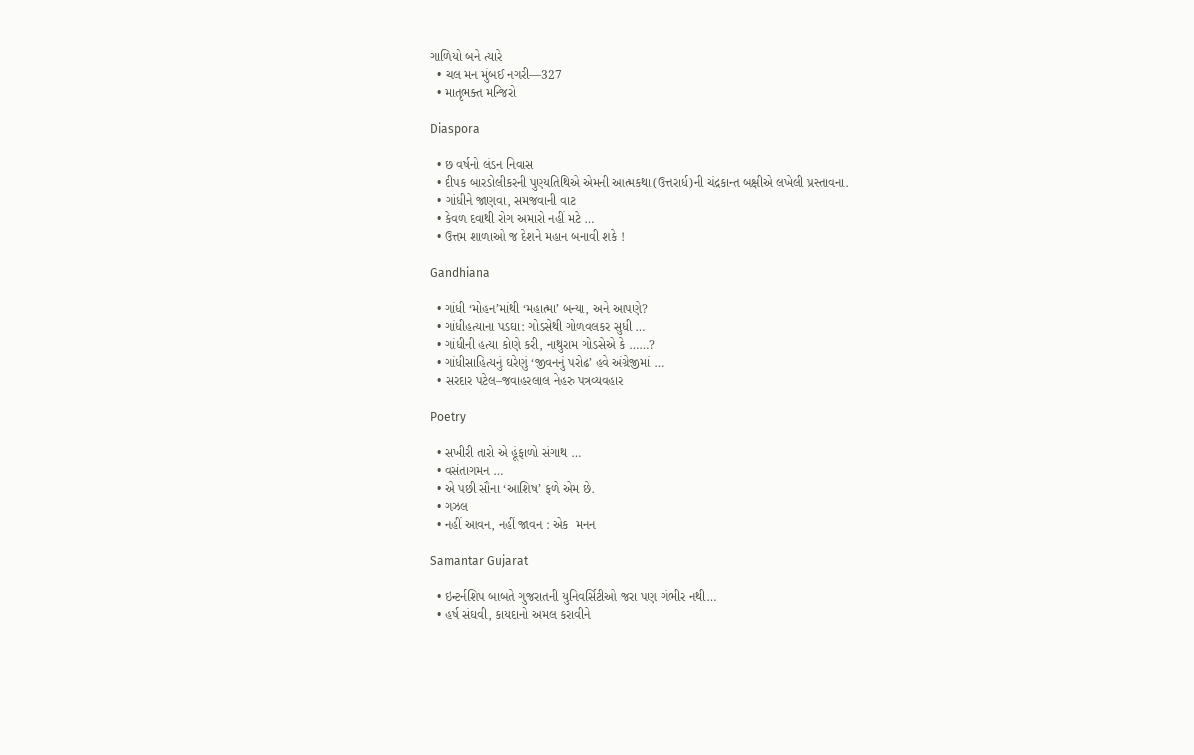ગાળિયો બને ત્યારે
  • ચલ મન મુંબઈ નગરી—327
  • માતૃભક્ત મન્જિરો

Diaspora

  • છ વર્ષનો લંડન નિવાસ
  • દીપક બારડોલીકરની પુણ્યતિથિએ એમની આત્મકથા(ઉત્તરાર્ધ)ની ચંદ્રકાન્ત બક્ષીએ લખેલી પ્રસ્તાવના.
  • ગાંધીને જાણવા, સમજવાની વાટ
  • કેવળ દવાથી રોગ અમારો નહીં મટે …
  • ઉત્તમ શાળાઓ જ દેશને મહાન બનાવી શકે !

Gandhiana

  • ગાંધી ‘મોહન’માંથી ‘મહાત્મા’ બન્યા, અને આપણે?
  • ગાંધીહત્યાના પડઘા: ગોડસેથી ગોળવલકર સુધી …
  • ગાંધીની હત્યા કોણે કરી, નાથુરામ ગોડસેએ કે ……?
  • ગાંધીસાહિત્યનું ઘરેણું ‘જીવનનું પરોઢ’ હવે અંગ્રેજીમાં …
  • સરદાર પટેલ–જવાહરલાલ નેહરુ પત્રવ્યવહાર

Poetry

  • સખીરી તારો એ હૂંફાળો સંગાથ …
  • વસંતાગમન …
  • એ પછી સૌના ‘આશિષ’ ફળે એમ છે.
  • ગઝલ
  • નહીં આવન, નહીં જાવન : એક  મનન

Samantar Gujarat

  • ઇન્ટર્નશિપ બાબતે ગુજરાતની યુનિવર્સિટીઓ જરા પણ ગંભીર નથી…
  • હર્ષ સંઘવી, કાયદાનો અમલ કરાવીને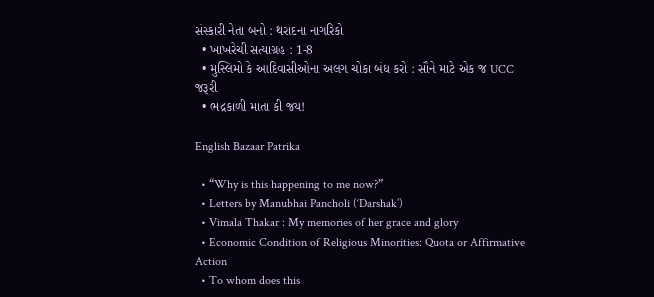સંસ્કારી નેતા બનો : થરાદના નાગરિકો
  • ખાખરેચી સત્યાગ્રહ : 1-8
  • મુસ્લિમો કે આદિવાસીઓના અલગ ચોકા બંધ કરો : સૌને માટે એક જ UCC જરૂરી
  • ભદ્રકાળી માતા કી જય!

English Bazaar Patrika

  • “Why is this happening to me now?”
  • Letters by Manubhai Pancholi (‘Darshak’)
  • Vimala Thakar : My memories of her grace and glory
  • Economic Condition of Religious Minorities: Quota or Affirmative Action
  • To whom does this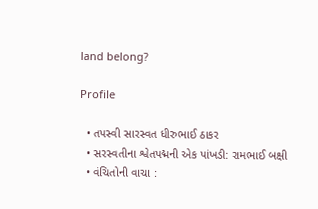land belong?

Profile

  • તપસ્વી સારસ્વત ધીરુભાઈ ઠાકર
  • સરસ્વતીના શ્વેતપદ્મની એક પાંખડી: રામભાઈ બક્ષી
  • વંચિતોની વાચા :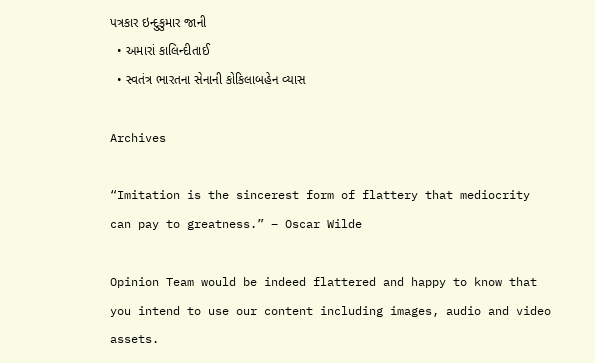પત્રકાર ઇન્દુકુમાર જાની
  • અમારાં કાલિન્દીતાઈ
  • સ્વતંત્ર ભારતના સેનાની કોકિલાબહેન વ્યાસ

Archives

“Imitation is the sincerest form of flattery that mediocrity can pay to greatness.” – Oscar Wilde

Opinion Team would be indeed flattered and happy to know that you intend to use our content including images, audio and video assets.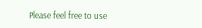Please feel free to use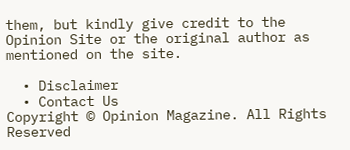them, but kindly give credit to the Opinion Site or the original author as mentioned on the site.

  • Disclaimer
  • Contact Us
Copyright © Opinion Magazine. All Rights Reserved